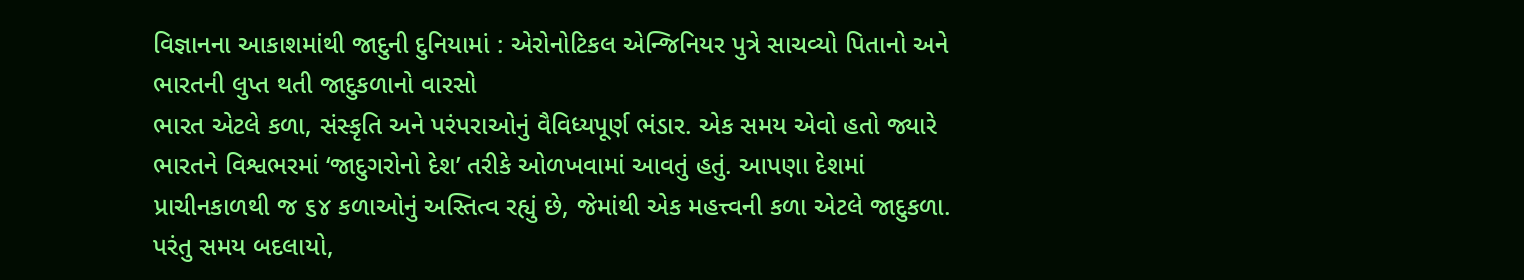વિજ્ઞાનના આકાશમાંથી જાદુની દુનિયામાં : એરોનોટિકલ એન્જિનિયર પુત્રે સાચવ્યો પિતાનો અને ભારતની લુપ્ત થતી જાદુકળાનો વારસો
ભારત એટલે કળા, સંસ્કૃતિ અને પરંપરાઓનું વૈવિધ્યપૂર્ણ ભંડાર. એક સમય એવો હતો જ્યારે ભારતને વિશ્વભરમાં ‘જાદુગરોનો દેશ’ તરીકે ઓળખવામાં આવતું હતું. આપણા દેશમાં પ્રાચીનકાળથી જ ૬૪ કળાઓનું અસ્તિત્વ રહ્યું છે, જેમાંથી એક મહત્ત્વની કળા એટલે જાદુકળા. પરંતુ સમય બદલાયો,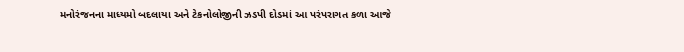મનોરંજનના માધ્યમો બદલાયા અને ટેકનોલોજીની ઝડપી દોડમાં આ પરંપરાગત કળા આજે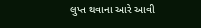લુપ્ત થવાના આરે આવી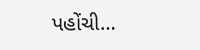પહોંચી…